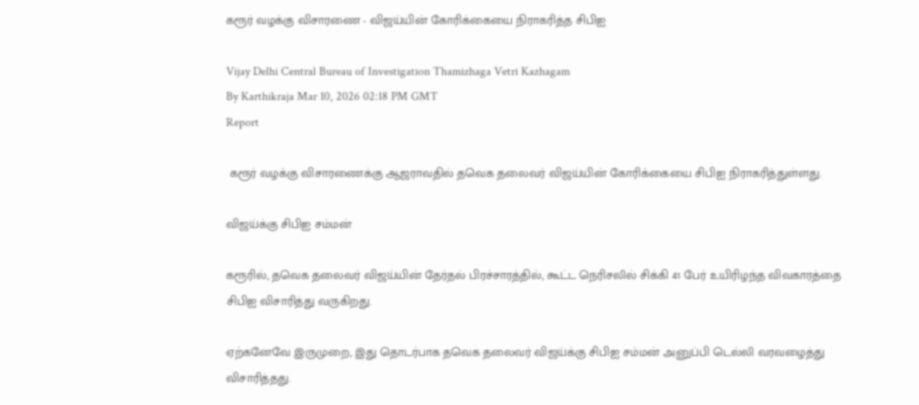கரூர் வழக்கு விசாரணை - விஜய்யின் கோரிக்கையை நிராகரித்த சிபிஐ

Vijay Delhi Central Bureau of Investigation Thamizhaga Vetri Kazhagam
By Karthikraja Mar 10, 2026 02:18 PM GMT
Report

 கரூர் வழக்கு விசாரணைக்கு ஆஜராவதில் தவெக தலைவர் விஜய்யின் கோரிக்கையை சிபிஐ நிராகரித்துள்ளது.

விஜய்க்கு சிபிஐ சம்மன்

கரூரில், தவெக தலைவர் விஜய்யின் தேர்தல் பிரச்சாரத்தில், கூட்ட நெரிசலில் சிக்கி 41 பேர் உயிரிழந்த விவகாரத்தை சிபிஐ விசாரித்து வருகிறது.

ஏற்கனேவே இருமுறை, இது தொடர்பாக தவெக தலைவர் விஜய்க்கு சிபிஐ சம்மன் அனுப்பி டெல்லி வரவழைத்து விசாரித்தது.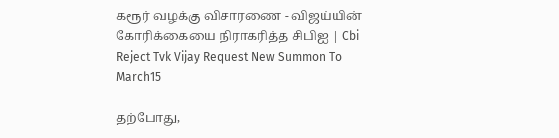கரூர் வழக்கு விசாரணை - விஜய்யின் கோரிக்கையை நிராகரித்த சிபிஐ | Cbi Reject Tvk Vijay Request New Summon To March15

தற்போது,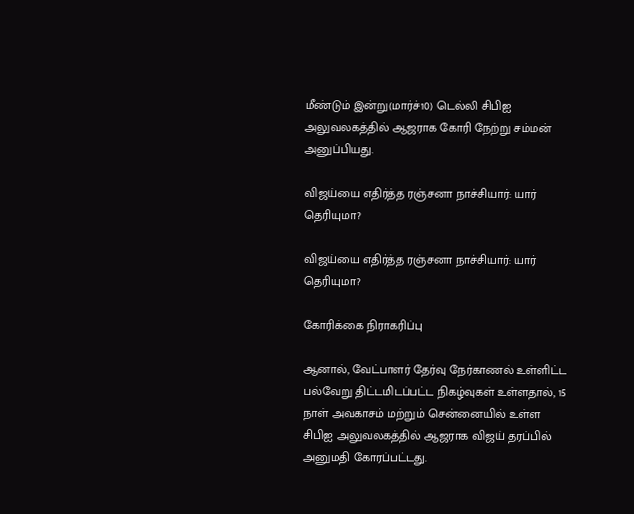மீண்டும் இன்று(மார்ச்10) டெல்லி சிபிஐ அலுவலகத்தில் ஆஜராக கோரி நேற்று சம்மன் அனுப்பியது.

விஜய்யை எதிர்த்த ரஞ்சனா நாச்சியார்: யார் தெரியுமா?

விஜய்யை எதிர்த்த ரஞ்சனா நாச்சியார்: யார் தெரியுமா?

கோரிக்கை நிராகரிப்பு

ஆனால், வேட்பாளர் தேர்வு நேர்காணல் உள்ளிட்ட பல்வேறு திட்டமிடப்பட்ட நிகழ்வுகள் உள்ளதால், 15 நாள் அவகாசம் மற்றும் சென்னையில் உள்ள சிபிஐ அலுவலகத்தில் ஆஜராக விஜய் தரப்பில் அனுமதி கோரப்பட்டது.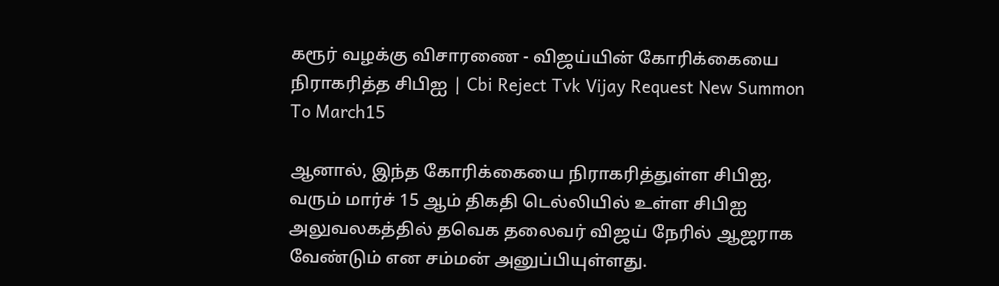கரூர் வழக்கு விசாரணை - விஜய்யின் கோரிக்கையை நிராகரித்த சிபிஐ | Cbi Reject Tvk Vijay Request New Summon To March15

ஆனால், இந்த கோரிக்கையை நிராகரித்துள்ள சிபிஐ, வரும் மார்ச் 15 ஆம் திகதி டெல்லியில் உள்ள சிபிஐ அலுவலகத்தில் தவெக தலைவர் விஜய் நேரில் ஆஜராக வேண்டும் என சம்மன் அனுப்பியுள்ளது.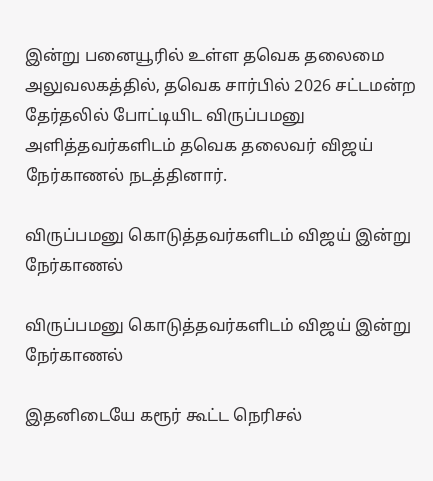இன்று பனையூரில் உள்ள தவெக தலைமை அலுவலகத்தில், தவெக சார்பில் 2026 சட்டமன்ற தேர்தலில் போட்டியிட விருப்பமனு அளித்தவர்களிடம் தவெக தலைவர் விஜய் நேர்காணல் நடத்தினார்.

விருப்பமனு கொடுத்தவர்களிடம் விஜய் இன்று நேர்காணல்

விருப்பமனு கொடுத்தவர்களிடம் விஜய் இன்று நேர்காணல்

இதனிடையே கரூர் கூட்ட நெரிசல்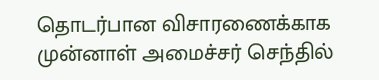தொடர்பான விசாரணைக்காக முன்னாள் அமைச்சர் செந்தில்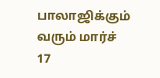பாலாஜிக்கும் வரும் மார்ச் 17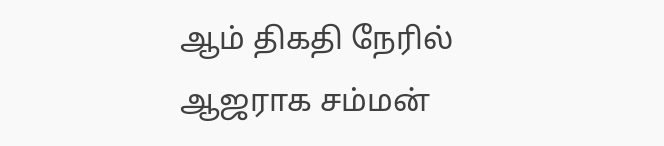ஆம் திகதி நேரில் ஆஜராக சம்மன்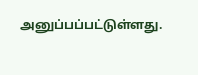அனுப்பப்பட்டுள்ளது.